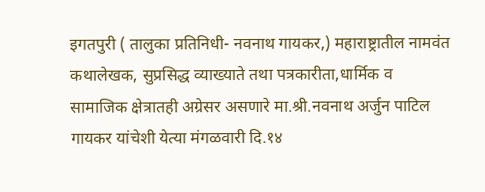इगतपुरी ( तालुका प्रतिनिधी- नवनाथ गायकर,) महाराष्ट्रातील नामवंत कथालेखक, सुप्रसिद्ध व्याख्याते तथा पत्रकारीता,धार्मिक व सामाजिक क्षेत्रातही अग्रेसर असणारे मा.श्री.नवनाथ अर्जुन पाटिल गायकर यांचेशी येत्या मंगळवारी दि.१४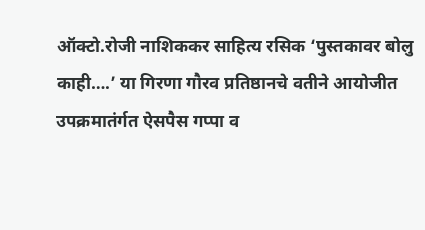ऑक्टो.रोजी नाशिककर साहित्य रसिक ‘पुस्तकावर बोलु काही….’ या गिरणा गौरव प्रतिष्ठानचे वतीने आयोजीत उपक्रमातंर्गत ऐसपैस गप्पा व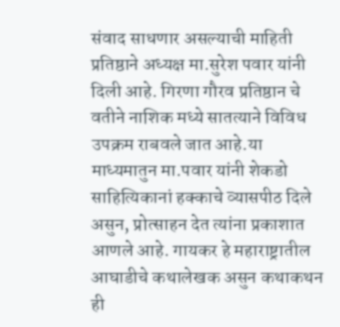संवाद साधणार असल्याची माहिती प्रतिष्ठाने अध्यक्ष मा.सुरेश पवार यांनी दिली आहे. गिरणा गौरव प्रतिष्ठान चे वतीने नाशिक मध्ये सातत्याने विविध उपक्रम राबवले जात आहे.या माध्यमातुन मा.पवार यांनी शेकडो साहित्यिकानां हक्काचे व्यासपीठ दिले असुन, प्रोत्साहन देत त्यांना प्रकाशात आणले आहे. गायकर हे महाराष्ट्रातील आघाडीचे कथालेखक असुन कथाकथन ही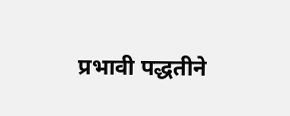प्रभावी पद्धतीने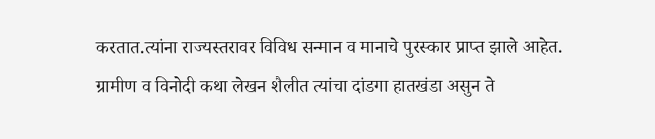करतात.त्यांना राज्यस्तरावर विविध सन्मान व मानाचे पुरस्कार प्राप्त झाले आहेत. ग्रामीण व विनोदी कथा लेखन शैलीत त्यांचा दांडगा हातखंडा असुन ते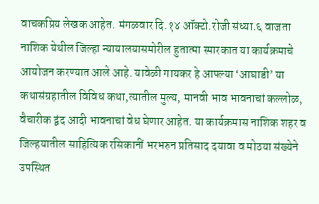वाचकप्रिय लेखक आहेत. मंगळवार दि.१४ ऑक्टो.रोजी संध्या.६ वाजता नाशिक येथील जिल्हा न्यायालयासमोरील हुतात्मा स्मारकात या कार्यक्रमाचे आयोजन करण्यात आले आहे. यावेळी गायकर हे आपल्या ‘आघाडी’ या कथासंग्रहातील विविध कथा,त्यातील मुल्य, मानवी भाव भावनाचां कल्लोळ, वैचारीक द्वंद आदी भावनाचां वेध घेणार आहेत. या कार्यक्रमास नाशिक शहर व जिल्हयातील साहित्यिक रसिकानीं भरभरुन प्रतिसाद दयावा व मोठया संख्येने उपस्थित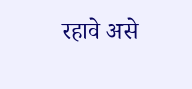रहावे असे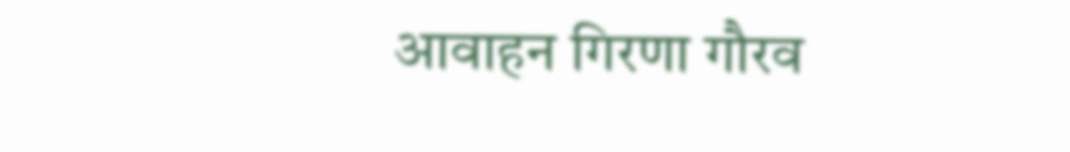आवाहन गिरणा गौरव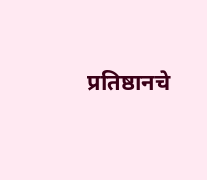प्रतिष्ठानचे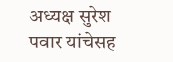अध्यक्ष सुरेश पवार यांचेसह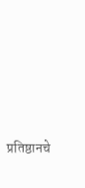प्रतिष्ठानचे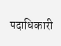पदाधिकारी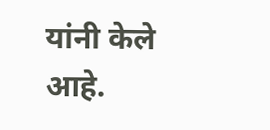यांनी केले आहे.